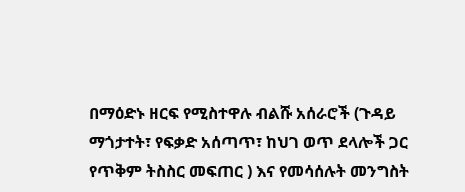በማዕድኑ ዘርፍ የሚስተዋሉ ብልሹ አሰራሮች (ጉዳይ ማጎታተት፣ የፍቃድ አሰጣጥ፣ ከህገ ወጥ ደላሎች ጋር የጥቅም ትስስር መፍጠር ) እና የመሳሰሉት መንግስት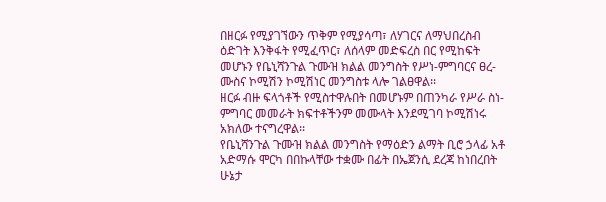በዘርፉ የሚያገኘውን ጥቅም የሚያሳጣ፣ ለሃገርና ለማህበረስብ ዕድገት እንቅፋት የሚፈጥር፣ ለሰላም መድፍረስ በር የሚከፍት መሆኑን የቤኒሻንጉል ጉሙዝ ክልል መንግስት የሥነ-ምግባርና ፀረ-ሙስና ኮሚሽን ኮሚሽነር መንግስቱ ላሎ ገልፀዋል፡፡
ዘርፉ ብዙ ፍላጎቶች የሚስተዋሉበት በመሆኑም በጠንካራ የሥራ ስነ-ምግባር መመራት ክፍተቶችንም መሙላት እንደሚገባ ኮሚሽነሩ አክለው ተናግረዋል፡፡
የቤኒሻንጉል ጉሙዝ ክልል መንግስት የማዕድን ልማት ቢሮ ኃላፊ አቶ አድማሱ ሞርካ በበኩላቸው ተቋሙ በፊት በኤጀንሲ ደረጃ ከነበረበት ሁኔታ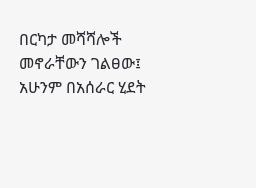በርካታ መሻሻሎች መኖራቸውን ገልፀው፤ አሁንም በአሰራር ሂደት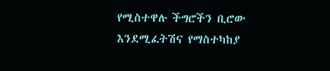የሚስተዋሉ ችግሮችን ቢሮው እንደሚፈትሽና የማስተካከያ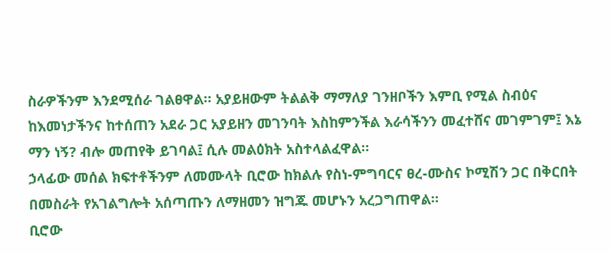ስራዎችንም እንደሚሰራ ገልፀዋል፡፡ አያይዘውም ትልልቅ ማማለያ ገንዘቦችን እምቢ የሚል ስብዕና ከእመነታችንና ከተሰጠን አደራ ጋር አያይዘን መገንባት እስከምንችል እራሳችንን መፈተሸና መገምገም፤ እኔ ማን ነኝ? ብሎ መጠየቅ ይገባል፤ ሲሉ መልዕክት አስተላልፈዋል፡፡
ኃላፊው መሰል ክፍተቶችንም ለመሙላት ቢሮው ከክልሉ የስነ-ምግባርና ፀረ-ሙስና ኮሚሽን ጋር በቅርበት በመስራት የአገልግሎት አሰጣጡን ለማዘመን ዝግጁ መሆኑን አረጋግጠዋል፡፡
ቢሮው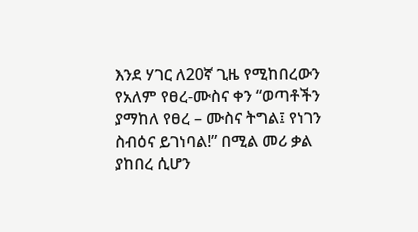እንደ ሃገር ለ20ኛ ጊዜ የሚከበረውን የአለም የፀረ-ሙስና ቀን “ወጣቶችን ያማከለ የፀረ – ሙስና ትግል፤ የነገን ስብዕና ይገነባል!” በሚል መሪ ቃል ያከበረ ሲሆን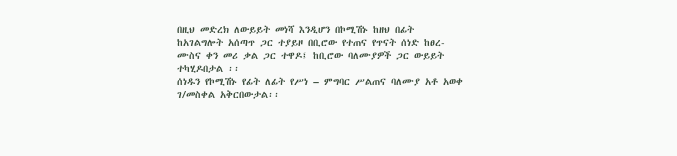በዚህ መድረክ ለውይይት መነሻ እንዲሆን በኮሚሽኑ ከዘህ በፊት ከአገልግሎት አሰጣጥ ጋር ተያይዞ በቢሮው የተጠና የጥናት ሰነድ ከፀረ-ሙስና ቀን መሪ ቃል ጋር ተዋዶ፤ ከቢሮው ባለሙያዎች ጋር ውይይት ተካሂዶበታል ፡፡
ሰነዱን የኮሚሽኑ የፊት ለፊት የሥነ – ምግባር ሥልጠና ባለሙያ አቶ አወቀ ገ/መስቀል አቅርበውታል፡፡